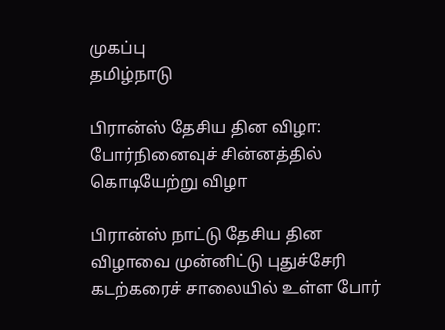முகப்பு
தமிழ்நாடு

பிரான்ஸ் தேசிய தின விழா: போர்நினைவுச் சின்னத்தில் கொடியேற்று விழா

பிரான்ஸ் நாட்டு தேசிய தின விழாவை முன்னிட்டு புதுச்சேரி கடற்கரைச் சாலையில் உள்ள போர்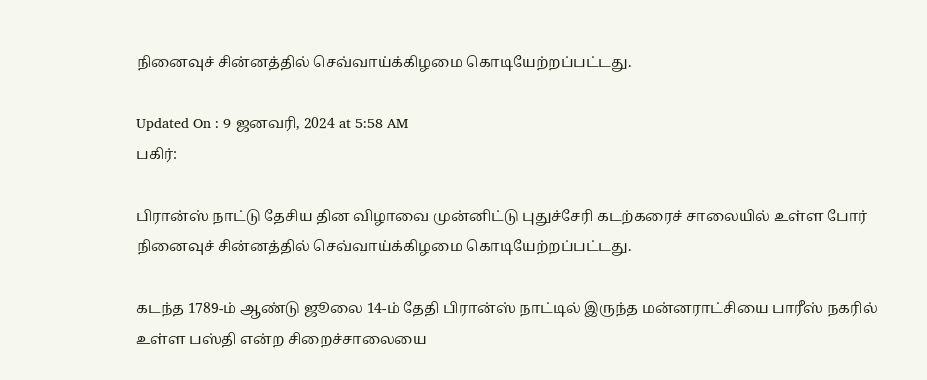நினைவுச் சின்னத்தில் செவ்வாய்க்கிழமை கொடியேற்றப்பட்டது.

Updated On : 9 ஜனவரி, 2024 at 5:58 AM
பகிர்:

பிரான்ஸ் நாட்டு தேசிய தின விழாவை முன்னிட்டு புதுச்சேரி கடற்கரைச் சாலையில் உள்ள போர் நினைவுச் சின்னத்தில் செவ்வாய்க்கிழமை கொடியேற்றப்பட்டது.

கடந்த 1789-ம் ஆண்டு ஜூலை 14-ம் தேதி பிரான்ஸ் நாட்டில் இருந்த மன்னராட்சியை பாரீஸ் நகரில் உள்ள பஸ்தி என்ற சிறைச்சாலையை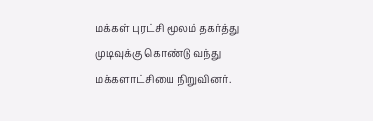மக்கள் புரட்சி மூலம் தகர்த்து முடிவுக்கு கொண்டு வந்து மக்களாட்சியை நிறுவினர்.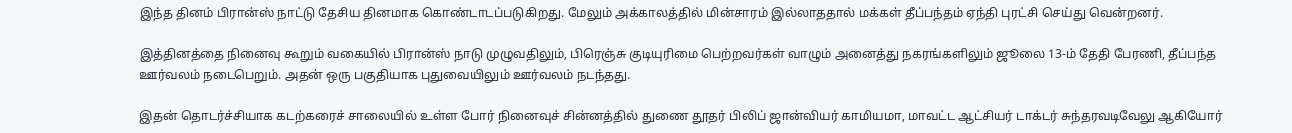இந்த தினம் பிரான்ஸ் நாட்டு தேசிய தினமாக கொண்டாடப்படுகிறது. மேலும் அக்காலத்தில் மின்சாரம் இல்லாததால் மக்கள் தீப்பந்தம் ஏந்தி புரட்சி செய்து வென்றனர்.

இத்தினத்தை நினைவு கூறும் வகையில் பிரான்ஸ் நாடு முழுவதிலும், பிரெஞ்சு குடியுரிமை பெற்றவர்கள் வாழும் அனைத்து நகரங்களிலும் ஜூலை 13-ம் தேதி பேரணி, தீப்பந்த ஊர்வலம் நடைபெறும். அதன் ஒரு பகுதியாக புதுவையிலும் ஊர்வலம் நடந்தது.

இதன் தொடர்ச்சியாக கடற்கரைச் சாலையில் உள்ள போர் நினைவுச் சின்னத்தில் துணை தூதர் பிலிப் ஜான்வியர் காமியமா, மாவட்ட ஆட்சியர் டாக்டர் சுந்தரவடிவேலு ஆகியோர்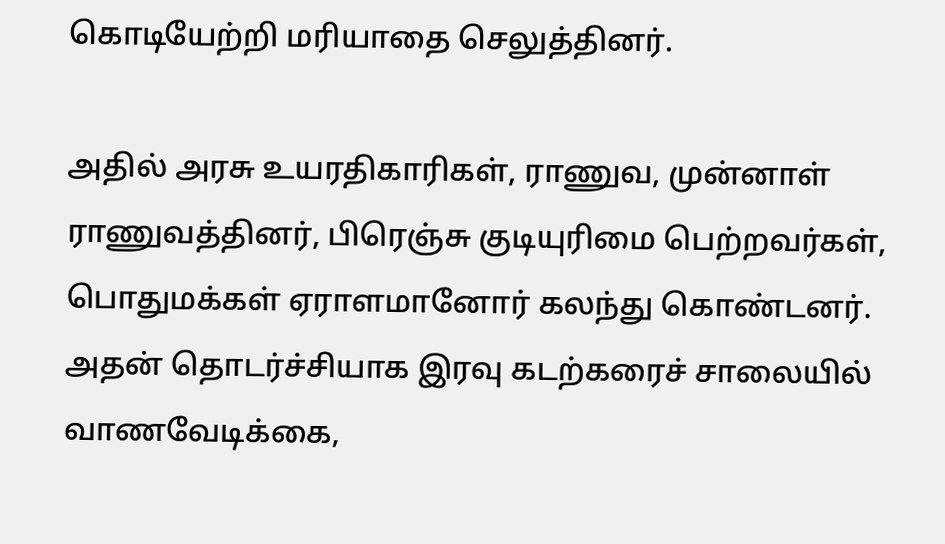கொடியேற்றி மரியாதை செலுத்தினர்.

அதில் அரசு உயரதிகாரிகள், ராணுவ, முன்னாள் ராணுவத்தினர், பிரெஞ்சு குடியுரிமை பெற்றவர்கள், பொதுமக்கள் ஏராளமானோர் கலந்து கொண்டனர். அதன் தொடர்ச்சியாக இரவு கடற்கரைச் சாலையில் வாணவேடிக்கை,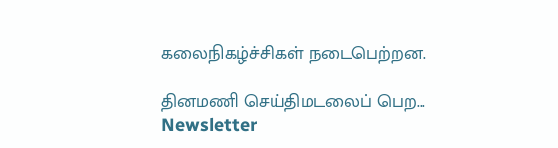கலைநிகழ்ச்சிகள் நடைபெற்றன.

தினமணி செய்திமடலைப் பெற... Newsletter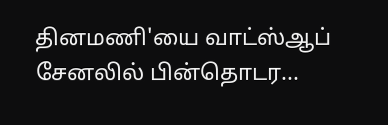தினமணி'யை வாட்ஸ்ஆப் சேனலில் பின்தொடர...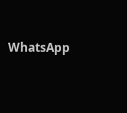WhatsApp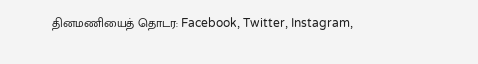தினமணியைத் தொடர: Facebook, Twitter, Instagram,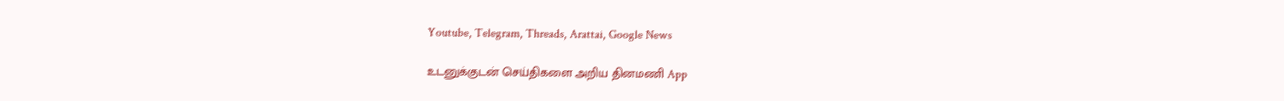Youtube, Telegram, Threads, Arattai, Google News

உடனுக்குடன் செய்திகளை அறிய தினமணி App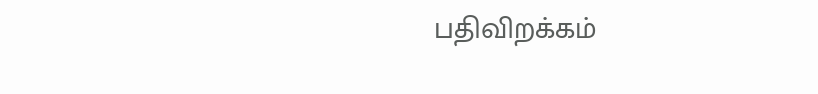பதிவிறக்கம்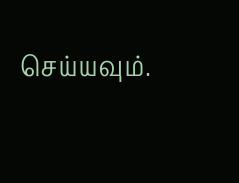செய்யவும்.